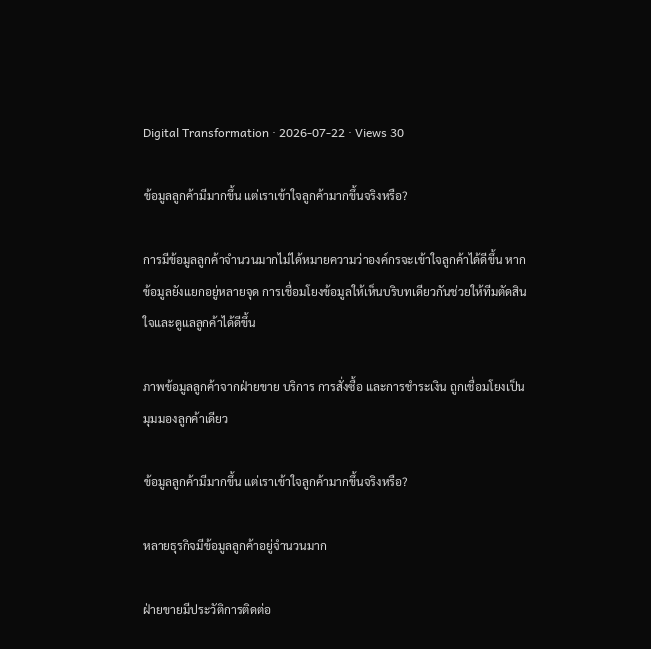Digital Transformation · 2026-07-22 · Views 30

ข้อมูลลูกค้ามีมากขึ้น แต่เราเข้าใจลูกค้ามากขึ้นจริงหรือ?

การมีข้อมูลลูกค้าจำนวนมากไม่ได้หมายความว่าองค์กรจะเข้าใจลูกค้าได้ดีขึ้น หากข้อมูลยังแยกอยู่หลายจุด การเชื่อมโยงข้อมูลให้เห็นบริบทเดียวกันช่วยให้ทีมตัดสินใจและดูแลลูกค้าได้ดีขึ้น

ภาพข้อมูลลูกค้าจากฝ่ายขาย บริการ การสั่งซื้อ และการชำระเงิน ถูกเชื่อมโยงเป็นมุมมองลูกค้าเดียว

ข้อมูลลูกค้ามีมากขึ้น แต่เราเข้าใจลูกค้ามากขึ้นจริงหรือ?

หลายธุรกิจมีข้อมูลลูกค้าอยู่จำนวนมาก

ฝ่ายขายมีประวัติการติดต่อ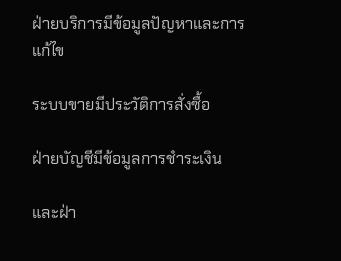ฝ่ายบริการมีข้อมูลปัญหาและการแก้ไข

ระบบขายมีประวัติการสั่งซื้อ

ฝ่ายบัญชีมีข้อมูลการชำระเงิน

และฝ่า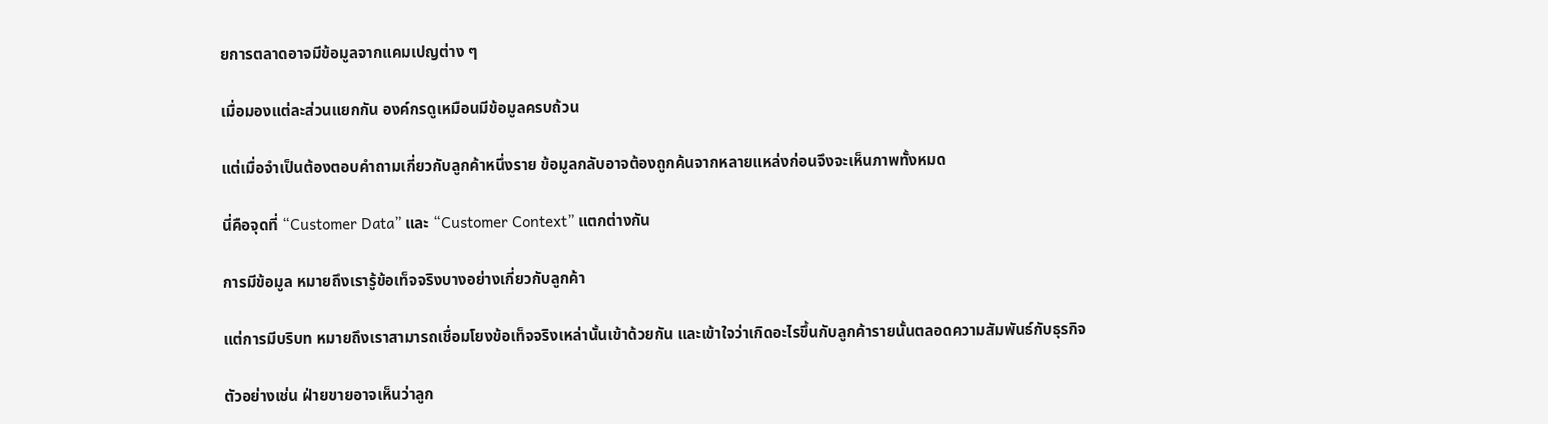ยการตลาดอาจมีข้อมูลจากแคมเปญต่าง ๆ

เมื่อมองแต่ละส่วนแยกกัน องค์กรดูเหมือนมีข้อมูลครบถ้วน

แต่เมื่อจำเป็นต้องตอบคำถามเกี่ยวกับลูกค้าหนึ่งราย ข้อมูลกลับอาจต้องถูกค้นจากหลายแหล่งก่อนจึงจะเห็นภาพทั้งหมด

นี่คือจุดที่ “Customer Data” และ “Customer Context” แตกต่างกัน

การมีข้อมูล หมายถึงเรารู้ข้อเท็จจริงบางอย่างเกี่ยวกับลูกค้า

แต่การมีบริบท หมายถึงเราสามารถเชื่อมโยงข้อเท็จจริงเหล่านั้นเข้าด้วยกัน และเข้าใจว่าเกิดอะไรขึ้นกับลูกค้ารายนั้นตลอดความสัมพันธ์กับธุรกิจ

ตัวอย่างเช่น ฝ่ายขายอาจเห็นว่าลูก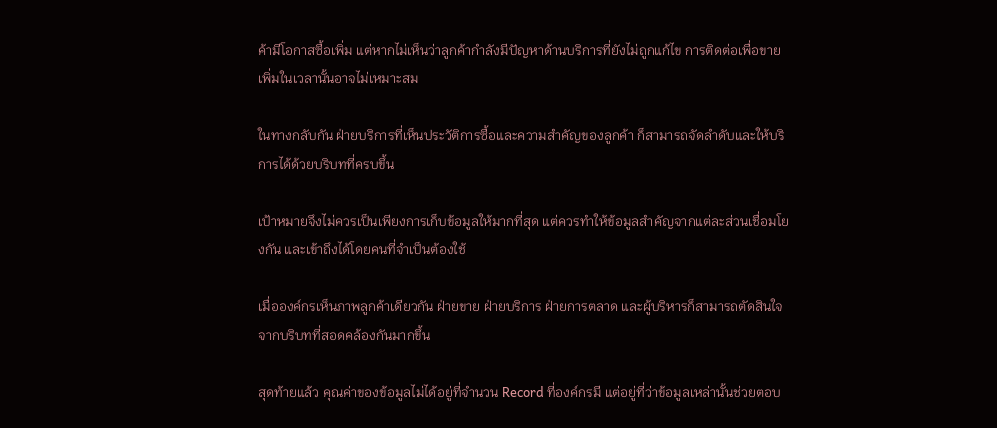ค้ามีโอกาสซื้อเพิ่ม แต่หากไม่เห็นว่าลูกค้ากำลังมีปัญหาด้านบริการที่ยังไม่ถูกแก้ไข การติดต่อเพื่อขายเพิ่มในเวลานั้นอาจไม่เหมาะสม

ในทางกลับกัน ฝ่ายบริการที่เห็นประวัติการซื้อและความสำคัญของลูกค้า ก็สามารถจัดลำดับและให้บริการได้ด้วยบริบทที่ครบขึ้น

เป้าหมายจึงไม่ควรเป็นเพียงการเก็บข้อมูลให้มากที่สุด แต่ควรทำให้ข้อมูลสำคัญจากแต่ละส่วนเชื่อมโยงกัน และเข้าถึงได้โดยคนที่จำเป็นต้องใช้

เมื่อองค์กรเห็นภาพลูกค้าเดียวกัน ฝ่ายขาย ฝ่ายบริการ ฝ่ายการตลาด และผู้บริหารก็สามารถตัดสินใจจากบริบทที่สอดคล้องกันมากขึ้น

สุดท้ายแล้ว คุณค่าของข้อมูลไม่ได้อยู่ที่จำนวน Record ที่องค์กรมี แต่อยู่ที่ว่าข้อมูลเหล่านั้นช่วยตอบ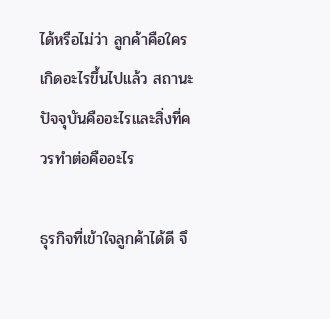ได้หรือไม่ว่า ลูกค้าคือใคร เกิดอะไรขึ้นไปแล้ว สถานะปัจจุบันคืออะไรและสิ่งที่ควรทำต่อคืออะไร

ธุรกิจที่เข้าใจลูกค้าได้ดี จึ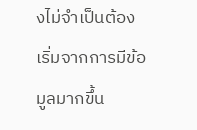งไม่จำเป็นต้องเริ่มจากการมีข้อมูลมากขึ้น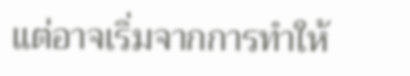แต่อาจเริ่มจากการทำให้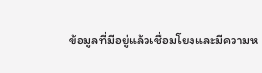ข้อมูลที่มีอยู่แล้วเชื่อมโยงและมีความห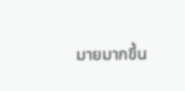มายมากขึ้น